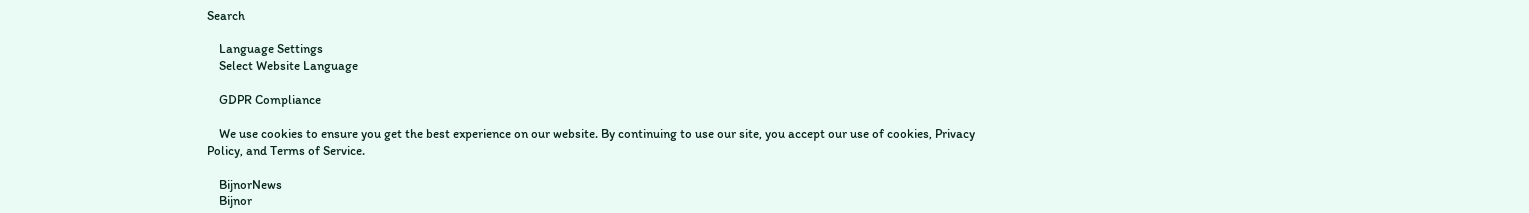Search

    Language Settings
    Select Website Language

    GDPR Compliance

    We use cookies to ensure you get the best experience on our website. By continuing to use our site, you accept our use of cookies, Privacy Policy, and Terms of Service.

    BijnorNews
    Bijnor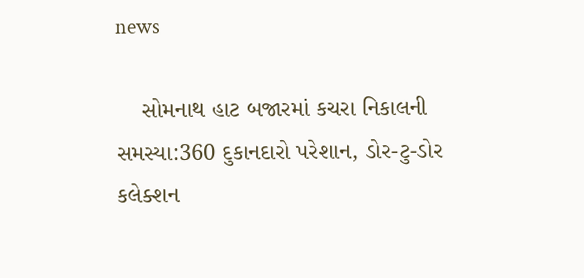news

    સોમનાથ હાટ બજારમાં કચરા નિકાલની સમસ્યા:360 દુકાનદારો પરેશાન, ડોર-ટુ-ડોર કલેક્શન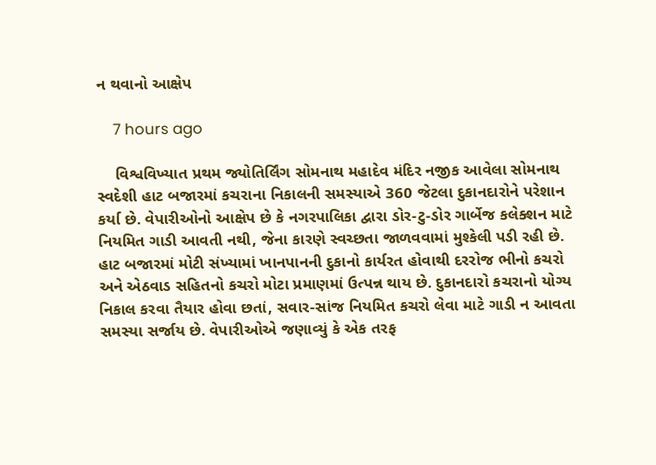ન થવાનો આક્ષેપ

    7 hours ago

    વિશ્વવિખ્યાત પ્રથમ જ્યોતિર્લિંગ સોમનાથ મહાદેવ મંદિર નજીક આવેલા સોમનાથ સ્વદેશી હાટ બજારમાં કચરાના નિકાલની સમસ્યાએ 360 જેટલા દુકાનદારોને પરેશાન કર્યા છે. વેપારીઓનો આક્ષેપ છે કે નગરપાલિકા દ્વારા ડોર-ટુ-ડોર ગાર્બેજ કલેક્શન માટે નિયમિત ગાડી આવતી નથી, જેના કારણે સ્વચ્છતા જાળવવામાં મુશ્કેલી પડી રહી છે. હાટ બજારમાં મોટી સંખ્યામાં ખાનપાનની દુકાનો કાર્યરત હોવાથી દરરોજ ભીનો કચરો અને એઠવાડ સહિતનો કચરો મોટા પ્રમાણમાં ઉત્પન્ન થાય છે. દુકાનદારો કચરાનો યોગ્ય નિકાલ કરવા તૈયાર હોવા છતાં, સવાર-સાંજ નિયમિત કચરો લેવા માટે ગાડી ન આવતા સમસ્યા સર્જાય છે. વેપારીઓએ જણાવ્યું કે એક તરફ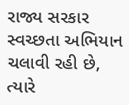રાજ્ય સરકાર સ્વચ્છતા અભિયાન ચલાવી રહી છે, ત્યારે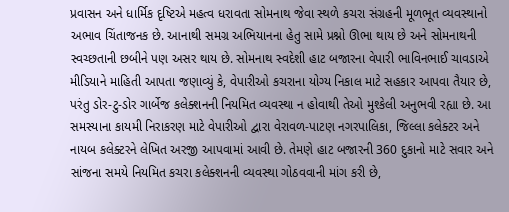પ્રવાસન અને ધાર્મિક દૃષ્ટિએ મહત્વ ધરાવતા સોમનાથ જેવા સ્થળે કચરા સંગ્રહની મૂળભૂત વ્યવસ્થાનો અભાવ ચિંતાજનક છે. આનાથી સમગ્ર અભિયાનના હેતુ સામે પ્રશ્નો ઊભા થાય છે અને સોમનાથની સ્વચ્છતાની છબીને પણ અસર થાય છે. સોમનાથ સ્વદેશી હાટ બજારના વેપારી ભાવિનભાઈ ચાવડાએ મીડિયાને માહિતી આપતા જણાવ્યું કે, વેપારીઓ કચરાના યોગ્ય નિકાલ માટે સહકાર આપવા તૈયાર છે, પરંતુ ડોર-ટુ-ડોર ગાર્બેજ કલેક્શનની નિયમિત વ્યવસ્થા ન હોવાથી તેઓ મુશ્કેલી અનુભવી રહ્યા છે. આ સમસ્યાના કાયમી નિરાકરણ માટે વેપારીઓ દ્વારા વેરાવળ-પાટણ નગરપાલિકા, જિલ્લા કલેક્ટર અને નાયબ કલેક્ટરને લેખિત અરજી આપવામાં આવી છે. તેમણે હાટ બજારની 360 દુકાનો માટે સવાર અને સાંજના સમયે નિયમિત કચરા કલેક્શનની વ્યવસ્થા ગોઠવવાની માંગ કરી છે,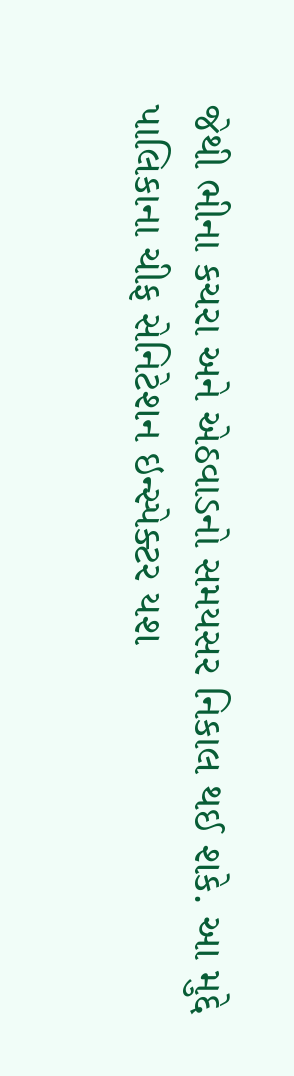જેથી ભીના કચરા અને એઠવાડનો સમયસર નિકાલ થઈ શકે. આ મુદ્દે પાલિકાના ચીફ સેનિટેશન ઇન્સ્પેક્ટર યશ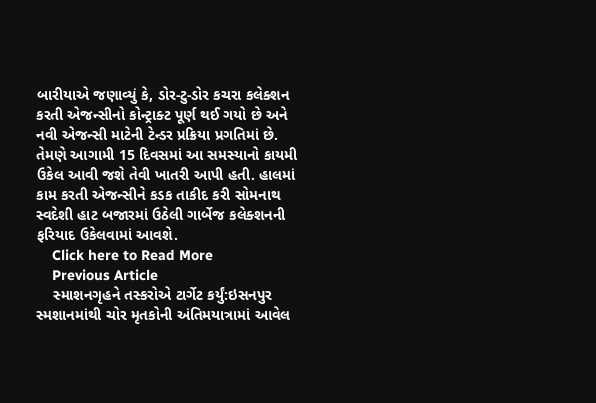બારીયાએ જણાવ્યું કે, ડોર-ટુ-ડોર કચરા કલેક્શન કરતી એજન્સીનો કોન્ટ્રાક્ટ પૂર્ણ થઈ ગયો છે અને નવી એજન્સી માટેની ટેન્ડર પ્રક્રિયા પ્રગતિમાં છે. તેમણે આગામી 15 દિવસમાં આ સમસ્યાનો કાયમી ઉકેલ આવી જશે તેવી ખાતરી આપી હતી. હાલમાં કામ કરતી એજન્સીને કડક તાકીદ કરી સોમનાથ સ્વદેશી હાટ બજારમાં ઉઠેલી ગાર્બેજ કલેક્શનની ફરિયાદ ઉકેલવામાં આવશે.
    Click here to Read More
    Previous Article
    સ્માશનગૃહને તસ્કરોએ ટાર્ગેટ કર્યું:ઇસનપુર સ્મશાનમાંથી ચોર મૃતકોની અંતિમયાત્રામાં આવેલ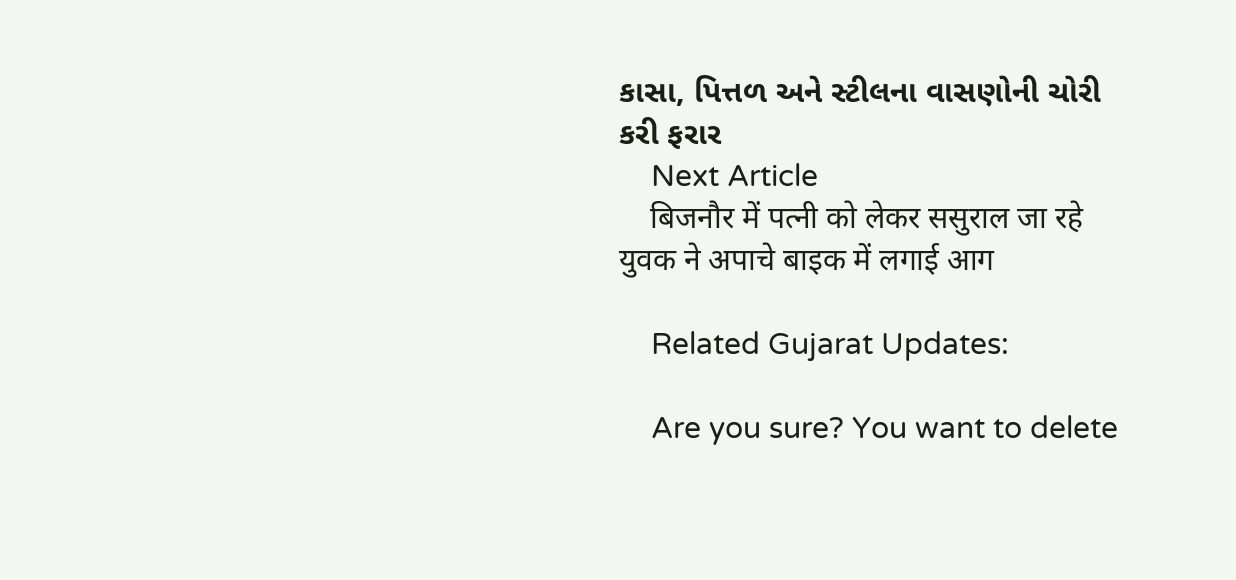કાસા, પિત્તળ અને સ્ટીલના વાસણોની ચોરી કરી ફરાર
    Next Article
    बिजनौर में पत्नी को लेकर ससुराल जा रहे युवक ने अपाचे बाइक में लगाई आग

    Related Gujarat Updates:

    Are you sure? You want to delete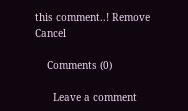this comment..! Remove Cancel

    Comments (0)

      Leave a comment